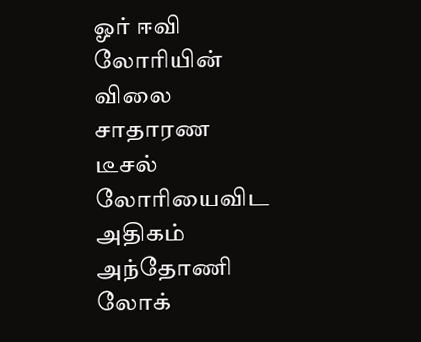ஓர் ஈவி லோரியின் விலை சாதாரண டீசல் லோரியைவிட அதிகம் அந்தோணி லோக்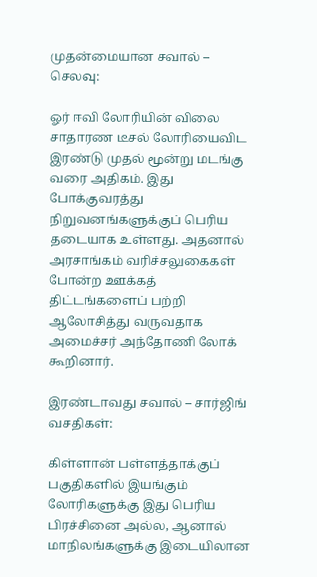முதன்மையான சவால் – செலவு:

ஓர் ஈவி லோரியின் விலை சாதாரண டீசல் லோரியைவிட இரண்டு முதல் மூன்று மடங்கு வரை அதிகம். இது போக்குவரத்து நிறுவனங்களுக்குப் பெரிய தடையாக உள்ளது. அதனால் அரசாங்கம் வரிச்சலுகைகள் போன்ற ஊக்கத் திட்டங்களைப் பற்றி ஆலோசித்து வருவதாக அமைச்சர் அந்தோணி லோக் கூறினார்.

இரண்டாவது சவால் – சார்ஜிங் வசதிகள்:

கிள்ளான் பள்ளத்தாக்குப் பகுதிகளில் இயங்கும் லோரிகளுக்கு இது பெரிய பிரச்சினை அல்ல, ஆனால் மாநிலங்களுக்கு இடையிலான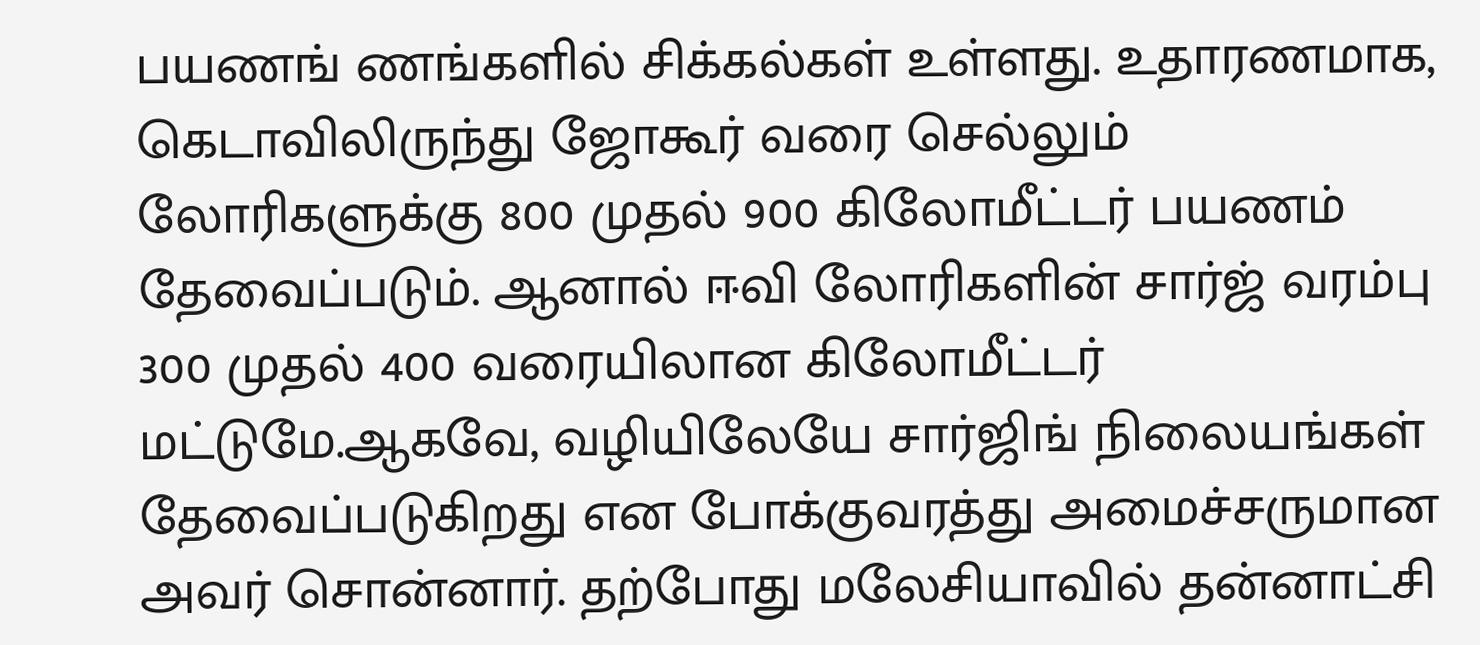பயணங் ணங்களில் சிக்கல்கள் உள்ளது. உதாரணமாக, கெடாவிலிருந்து ஜோகூர் வரை செல்லும் லோரிகளுக்கு 800 முதல் 900 கிலோமீட்டர் பயணம் தேவைப்படும். ஆனால் ஈவி லோரிகளின் சார்ஜ் வரம்பு 300 முதல் 400 வரையிலான கிலோமீட்டர் மட்டுமே.ஆகவே, வழியிலேயே சார்ஜிங் நிலையங்கள் தேவைப்படுகிறது என போக்குவரத்து அமைச்சருமான அவர் சொன்னார். தற்போது மலேசியாவில் தன்னாட்சி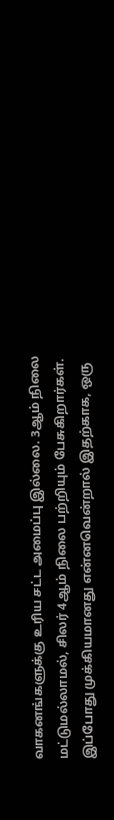வாகனங்களுக்கு உரிய சட்ட அமைப்பு இல்லை. 3ஆம் நிலை மட்டுமல்லாமல், சிலர் 4ஆம் நிலை பற்றியும் பேசுகிறார்கள். இப்போது முக்கியமானது என்னவென்றால் இதற்காக, ஒரு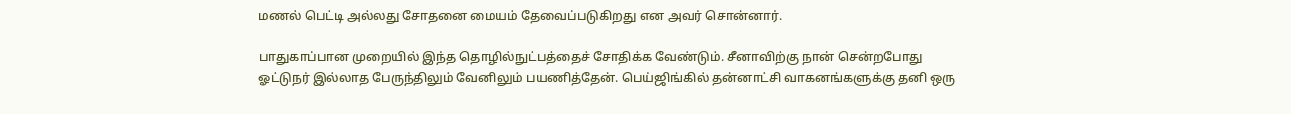மணல் பெட்டி அல்லது சோதனை மையம் தேவைப்படுகிறது என அவர் சொன்னார்.

பாதுகாப்பான முறையில் இந்த தொழில்நுட்பத்தைச் சோதிக்க வேண்டும். சீனாவிற்கு நான் சென்றபோது ஓட்டுநர் இல்லாத பேருந்திலும் வேனிலும் பயணித்தேன். பெய்ஜிங்கில் தன்னாட்சி வாகனங்களுக்கு தனி ஒரு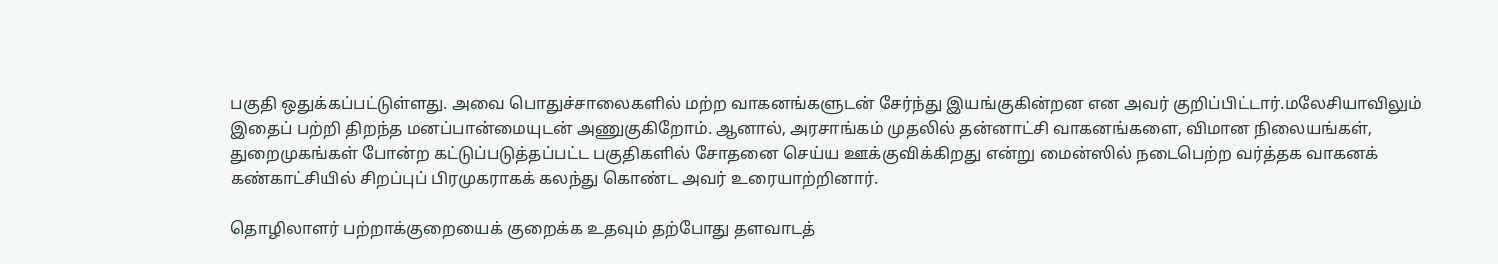பகுதி ஒதுக்கப்பட்டுள்ளது. அவை பொதுச்சாலைகளில் மற்ற வாகனங்களுடன் சேர்ந்து இயங்குகின்றன என அவர் குறிப்பிட்டார்.மலேசியாவிலும் இதைப் பற்றி திறந்த மனப்பான்மையுடன் அணுகுகிறோம். ஆனால், அரசாங்கம் முதலில் தன்னாட்சி வாகனங்களை, விமான நிலையங்கள், துறைமுகங்கள் போன்ற கட்டுப்படுத்தப்பட்ட பகுதிகளில் சோதனை செய்ய ஊக்குவிக்கிறது என்று மைன்ஸில் நடைபெற்ற வர்த்தக வாகனக் கண்காட்சியில் சிறப்புப் பிரமுகராகக் கலந்து கொண்ட அவர் உரையாற்றினார்.

தொழிலாளர் பற்றாக்குறையைக் குறைக்க உதவும் தற்போது தளவாடத்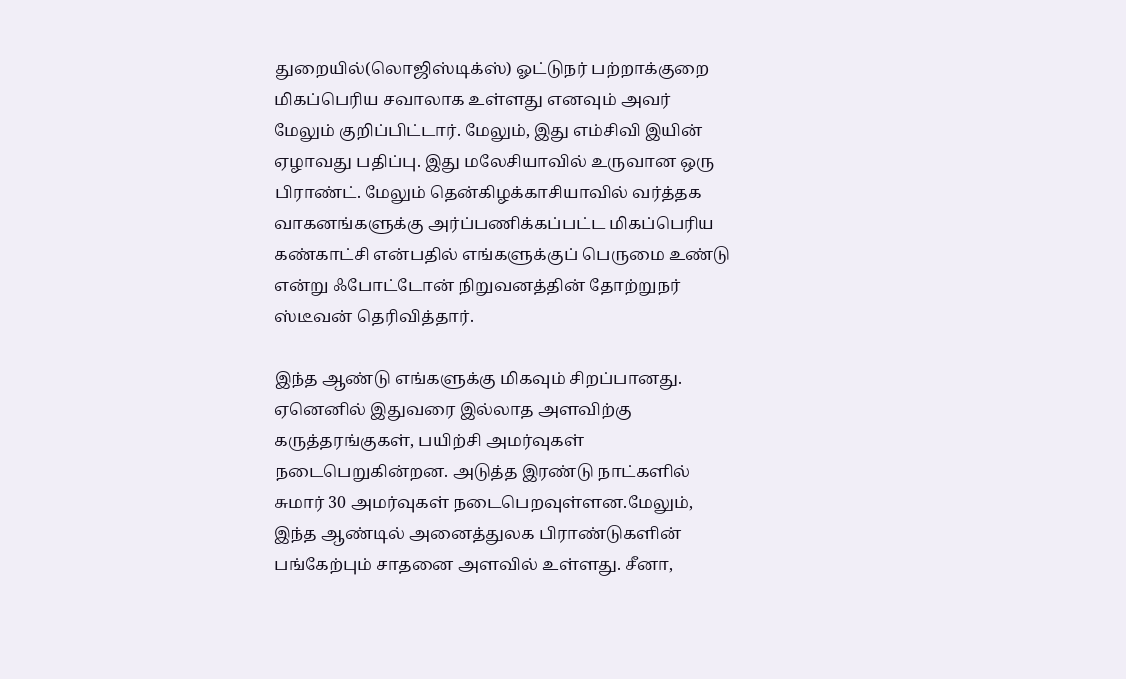துறையில்(லொஜிஸ்டிக்ஸ்) ஓட்டுநர் பற்றாக்குறை மிகப்பெரிய சவாலாக உள்ளது எனவும் அவர் மேலும் குறிப்பிட்டார். மேலும், இது எம்சிவி இயின் ஏழாவது பதிப்பு. இது மலேசியாவில் உருவான ஒரு பிராண்ட். மேலும் தென்கிழக்காசியாவில் வர்த்தக வாகனங்களுக்கு அர்ப்பணிக்கப்பட்ட மிகப்பெரிய கண்காட்சி என்பதில் எங்களுக்குப் பெருமை உண்டு என்று ஃபோட்டோன் நிறுவனத்தின் தோற்றுநர் ஸ்டீவன் தெரிவித்தார்.

இந்த ஆண்டு எங்களுக்கு மிகவும் சிறப்பானது. ஏனெனில் இதுவரை இல்லாத அளவிற்கு கருத்தரங்குகள், பயிற்சி அமர்வுகள் நடைபெறுகின்றன. அடுத்த இரண்டு நாட்களில் சுமார் 30 அமர்வுகள் நடைபெறவுள்ளன.மேலும், இந்த ஆண்டில் அனைத்துலக பிராண்டுகளின் பங்கேற்பும் சாதனை அளவில் உள்ளது. சீனா,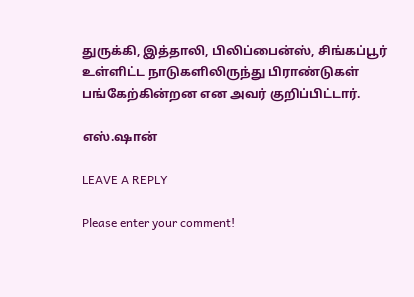துருக்கி, இத்தாலி, பிலிப்பைன்ஸ், சிங்கப்பூர் உள்ளிட்ட நாடுகளிலிருந்து பிராண்டுகள் பங்கேற்கின்றன என அவர் குறிப்பிட்டார்.

எஸ்.ஷான்

LEAVE A REPLY

Please enter your comment!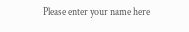Please enter your name here